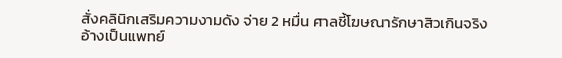สั่งคลินิกเสริมความงามดัง จ่าย 2 หมื่น ศาลชี้โฆษณารักษาสิวเกินจริง อ้างเป็นแพทย์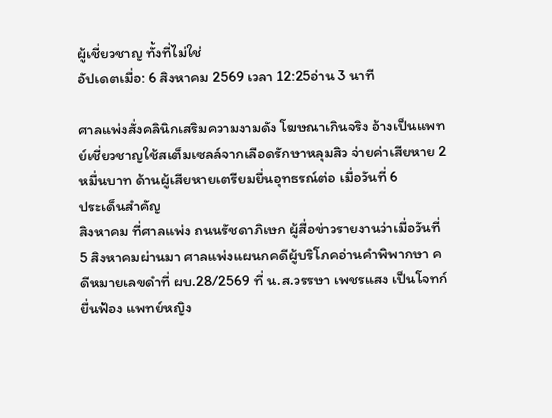ผู้เชี่ยวชาญ ทั้งที่ไม่ใช่
อัปเดตเมื่อ: 6 สิงหาคม 2569 เวลา 12:25อ่าน 3 นาที

ศาลแพ่งสั่งคลินิกเสริมความงามดัง โฆษณาเกินจริง อ้างเป็นแพทย์เชี่ยวชาญใช้สเต็มเซลล์จากเลือดรักษาหลุมสิว จ่ายค่าเสียหาย 2 หมื่นบาท ด้านผู้เสียหายเตรียมยื่นอุทธรณ์ต่อ เมื่อวันที่ 6
ประเด็นสำคัญ
สิงหาคม ที่ศาลแพ่ง ถนนรัชดาภิเษก ผู้สื่อข่าวรายงานว่าเมื่อวันที่ 5 สิงหาคมผ่านมา ศาลแพ่งแผนกคดีผู้บริโภคอ่านคำพิพากษา คดีหมายเลขดำที่ ผบ.28/2569 ที่ น.ส.วรรษา เพชรแสง เป็นโจทก์
ยื่นฟ้อง แพทย์หญิง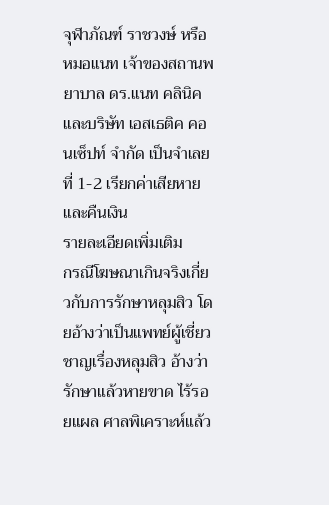จุฬาภัณฑ์ ราชวงษ์ หรือหมอแนท เจ้าของสถานพยาบาล ดร.แนท คลินิค และบริษัท เอสเธติค คอนเซ็ปท์ จำกัด เป็นจำเลยที่ 1-2 เรียกค่าเสียหาย และคืนเงิน
รายละเอียดเพิ่มเติม
กรณีโฆษณาเกินจริงเกี่ยวกับการรักษาหลุมสิว โดยอ้างว่าเป็นแพทย์ผู้เชี่ยวชาญเรื่องหลุมสิว อ้างว่ารักษาแล้วหายขาด ไร้รอยแผล ศาลพิเคราะห์แล้ว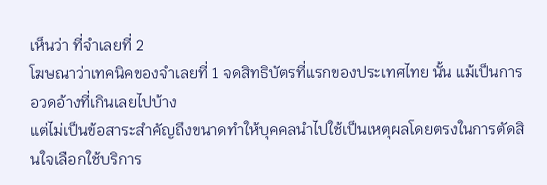เห็นว่า ที่จำเลยที่ 2
โฆษณาว่าเทคนิคของจำเลยที่ 1 จดสิทธิบัตรที่แรกของประเทศไทย นั้น แม้เป็นการอวดอ้างที่เกินเลยไปบ้าง
แต่ไม่เป็นข้อสาระสำคัญถึงขนาดทำให้บุคคลนำไปใช้เป็นเหตุผลโดยตรงในการตัดสินใจเลือกใช้บริการ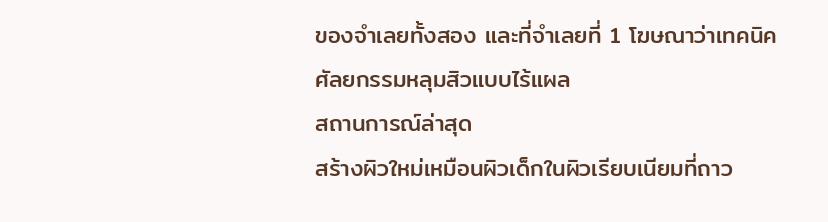ของจำเลยทั้งสอง และที่จำเลยที่ 1 โฆษณาว่าเทคนิคศัลยกรรมหลุมสิวแบบไร้แผล
สถานการณ์ล่าสุด
สร้างผิวใหม่เหมือนผิวเด็กในผิวเรียบเนียมที่ถาว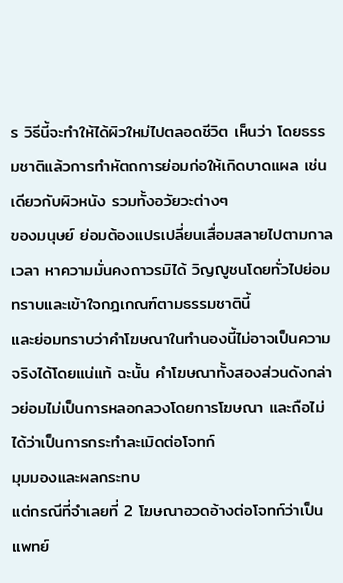ร วิธีนี้จะทำให้ได้ผิวใหม่ไปตลอดชีวิต เห็นว่า โดยธรรมชาติแล้วการทำหัตถการย่อมก่อให้เกิดบาดแผล เช่นเดียวกับผิวหนัง รวมทั้งอวัยวะต่างๆ
ของมนุษย์ ย่อมต้องแปรเปลี่ยนเสื่อมสลายไปตามกาลเวลา หาความมั่นคงถาวรมิได้ วิญญูชนโดยทั่วไปย่อมทราบและเข้าใจกฎเกณฑ์ตามธรรมชาตินี้
และย่อมทราบว่าคำโฆษณาในทำนองนี้ไม่อาจเป็นความจริงได้โดยแน่แท้ ฉะนั้น คำโฆษณาทั้งสองส่วนดังกล่าวย่อมไม่เป็นการหลอกลวงโดยการโฆษณา และถือไม่ได้ว่าเป็นการกระทำละเมิดต่อโจทก์
มุมมองและผลกระทบ
แต่กรณีที่จำเลยที่ 2 โฆษณาอวดอ้างต่อโจทก์ว่าเป็นแพทย์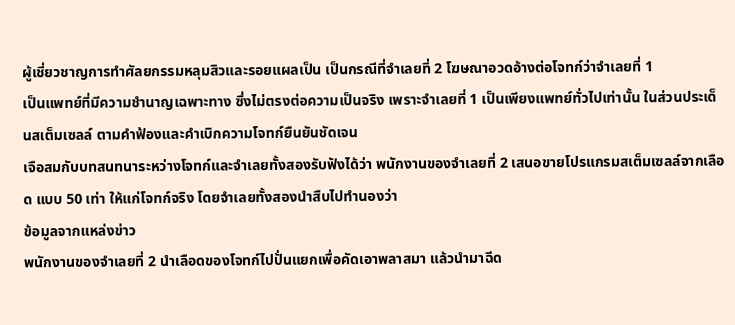ผู้เชี่ยวชาญการทำศัลยกรรมหลุมสิวและรอยแผลเป็น เป็นกรณีที่จำเลยที่ 2 โฆษณาอวดอ้างต่อโจทก์ว่าจำเลยที่ 1
เป็นแพทย์ที่มีความชำนาญเฉพาะทาง ซึ่งไม่ตรงต่อความเป็นจริง เพราะจำเลยที่ 1 เป็นเพียงแพทย์ทั่วไปเท่านั้น ในส่วนประเด็นสเต็มเซลล์ ตามคำฟ้องและคำเบิกความโจทก์ยืนยันชัดเจน
เจือสมกับบทสนทนาระหว่างโจทก์และจำเลยทั้งสองรับฟังได้ว่า พนักงานของจำเลยที่ 2 เสนอขายโปรแกรมสเต็มเซลล์จากเลือด แบบ 50 เท่า ให้แก่โจทก์จริง โดยจำเลยทั้งสองนำสืบไปทำนองว่า
ข้อมูลจากแหล่งข่าว
พนักงานของจำเลยที่ 2 นำเลือดของโจทก์ไปปั่นแยกเพื่อคัดเอาพลาสมา แล้วนำมาฉีด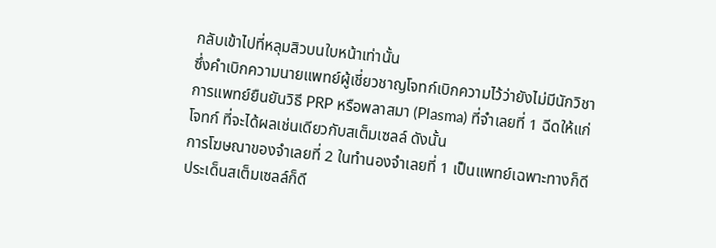กลับเข้าไปที่หลุมสิวบนใบหน้าเท่านั้น
ซึ่งคำเบิกความนายแพทย์ผู้เชี่ยวชาญโจทก์เบิกความไว้ว่ายังไม่มีนักวิชาการแพทย์ยืนยันวิธี PRP หรือพลาสมา (Plasma) ที่จำเลยที่ 1 ฉีดให้แก่โจทก์ ที่จะได้ผลเช่นเดียวกับสเต็มเซลล์ ดังนั้น
การโฆษณาของจำเลยที่ 2 ในทำนองจำเลยที่ 1 เป็นแพทย์เฉพาะทางก็ดี ประเด็นสเต็มเซลล์ก็ดี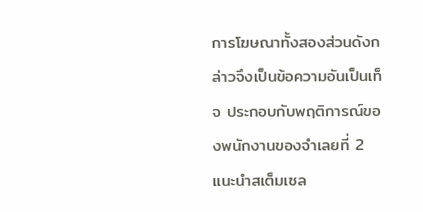การโฆษณาทั้งสองส่วนดังกล่าวจึงเป็นข้อความอันเป็นเท็จ ประกอบกับพฤติการณ์ของพนักงานของจำเลยที่ 2
แนะนำสเต็มเซล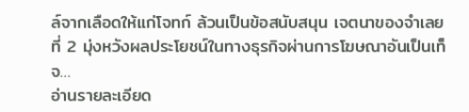ล์จากเลือดให้แก่โจทก์ ล้วนเป็นข้อสนับสนุน เจตนาของจำเลยที่ 2 มุ่งหวังผลประโยชน์ในทางธุรกิจผ่านการโฆษณาอันเป็นเท็จ…
อ่านรายละเอียด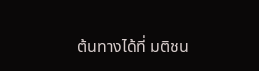ต้นทางได้ที่ มติชน